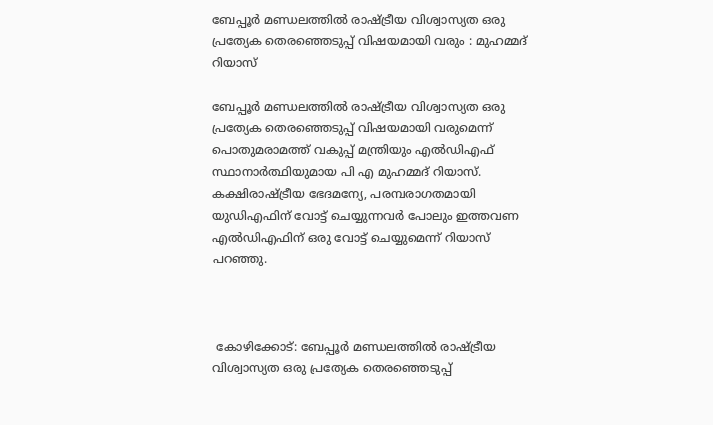ബേപ്പൂര്‍ മണ്ഡലത്തില്‍ രാഷ്ട്രീയ വിശ്വാസ്യത ഒരു പ്രത്യേക തെരഞ്ഞെടുപ്പ് വിഷയമായി വരും : മുഹമ്മദ് റിയാസ്

ബേപ്പൂര്‍ മണ്ഡലത്തില്‍ രാഷ്ട്രീയ വിശ്വാസ്യത ഒരു പ്രത്യേക തെരഞ്ഞെടുപ്പ് വിഷയമായി വരുമെന്ന് പൊതുമരാമത്ത് വകുപ്പ് മന്ത്രിയും എല്‍ഡിഎഫ് സ്ഥാനാര്‍ത്ഥിയുമായ പി എ മുഹമ്മദ് റിയാസ്. കക്ഷിരാഷ്ട്രീയ ഭേദമന്യേ, പരമ്പരാഗതമായി യുഡിഎഫിന് വോട്ട് ചെയ്യുന്നവര്‍ പോലും ഇത്തവണ എല്‍ഡിഎഫിന് ഒരു വോട്ട് ചെയ്യുമെന്ന് റിയാസ് പറഞ്ഞു.



 കോഴിക്കോട്: ബേപ്പൂര്‍ മണ്ഡലത്തില്‍ രാഷ്ട്രീയ വിശ്വാസ്യത ഒരു പ്രത്യേക തെരഞ്ഞെടുപ്പ്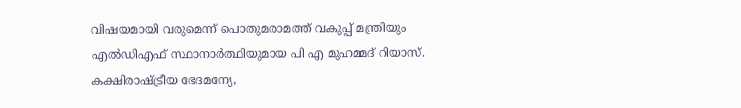വിഷയമായി വരുമെന്ന് പൊതുമരാമത്ത് വകുപ്പ് മന്ത്രിയും എല്‍ഡിഎഫ് സ്ഥാനാര്‍ത്ഥിയുമായ പി എ മുഹമ്മദ് റിയാസ്. കക്ഷിരാഷ്ട്രീയ ഭേദമന്യേ,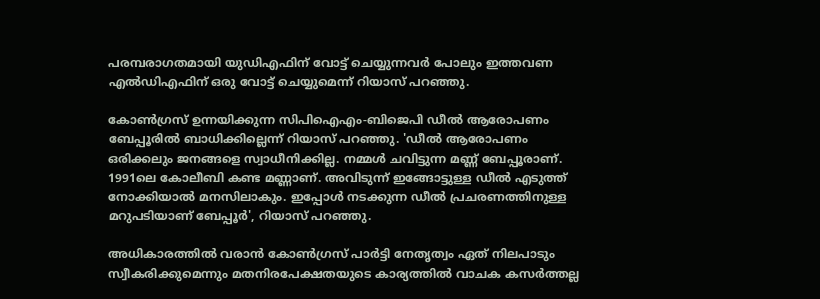പരമ്പരാഗതമായി യുഡിഎഫിന് വോട്ട് ചെയ്യുന്നവര്‍ പോലും ഇത്തവണ എല്‍ഡിഎഫിന് ഒരു വോട്ട് ചെയ്യുമെന്ന് റിയാസ് പറഞ്ഞു.

കോണ്‍ഗ്രസ് ഉന്നയിക്കുന്ന സിപിഐഎം-ബിജെപി ഡീല്‍ ആരോപണം ബേപ്പൂരില്‍ ബാധിക്കില്ലെന്ന് റിയാസ് പറഞ്ഞു. 'ഡീല്‍ ആരോപണം ഒരിക്കലും ജനങ്ങളെ സ്വാധീനിക്കില്ല. നമ്മള്‍ ചവിട്ടുന്ന മണ്ണ് ബേപ്പൂരാണ്. 1991ലെ കോലീബി കണ്ട മണ്ണാണ്. അവിടുന്ന് ഇങ്ങോട്ടുള്ള ഡീല്‍ എടുത്ത് നോക്കിയാല്‍ മനസിലാകും. ഇപ്പോള്‍ നടക്കുന്ന ഡീല്‍ പ്രചരണത്തിനുള്ള മറുപടിയാണ് ബേപ്പൂര്‍', റിയാസ് പറഞ്ഞു.

അധികാരത്തില്‍ വരാന്‍ കോണ്‍ഗ്രസ് പാര്‍ട്ടി നേതൃത്വം ഏത് നിലപാടും സ്വീകരിക്കുമെന്നും മതനിരപേക്ഷതയുടെ കാര്യത്തില്‍ വാചക കസര്‍ത്തല്ല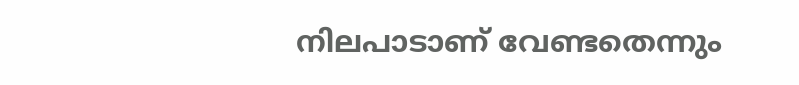നിലപാടാണ് വേണ്ടതെന്നും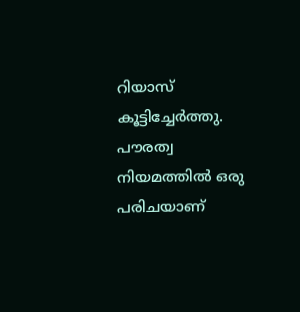റിയാസ് കൂട്ടിച്ചേര്‍ത്തു. പൗരത്വ നിയമത്തില്‍ ഒരു പരിചയാണ്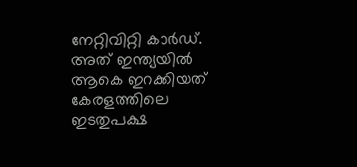നേറ്റിവിറ്റി കാര്‍ഡ്. അത് ഇന്ത്യയില്‍ ആകെ ഇറക്കിയത് കേരളത്തിലെ ഇടതുപക്ഷ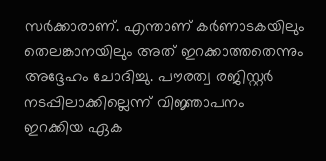സര്‍ക്കാരാണ്. എന്താണ് കര്‍ണാടകയിലും തെലങ്കാനയിലും അത് ഇറക്കാത്തതെന്നും അദ്ദേഹം ചോദിച്ചു. പൗരത്വ രജിസ്റ്റര്‍ നടപ്പിലാക്കില്ലെന്ന് വിജ്ഞാപനം ഇറക്കിയ ഏക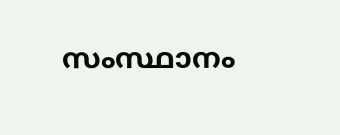സംസ്ഥാനം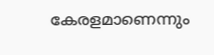കേരളമാണെന്നും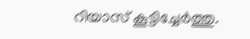റിയാസ് കൂട്ടിച്ചേര്‍ത്തു.